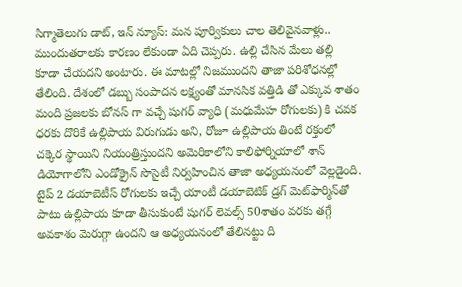సిగ్మాతెలుగు డాట్, ఇన్ న్యూస్: మన పూర్వికులు చాల తెలివైనవాళ్లు.. ముందుతరాలకు కారణం లేకుండా ఏది చెప్పరు. ఉల్లి చేసిన మేలు తల్లి కూడా చేయదని అంటారు. ఈ మాటల్లో నిజముందని తాజా పరిశోధనల్లో తేలింది. దేశంలో డబ్బు సంపాదన లక్ష్యంతో మానసిక వత్తిడి తో ఎక్కువ శాతం మంది ప్రజలకు బోనస్ గా వచ్చే షుగర్ వ్యాధి (మధుమేహ రోగులకు) కి చవక ధరకు దొరికే ఉల్లిపాయ విరుగుడు అని, రోజూ ఉల్లిపాయ తింటే రక్తంలో చక్కెర స్థాయిని నియంత్రిస్తుందని అమెరికాలోని కాలిఫోర్నియాలో శాన్‌ డియోగాలోని ఎండోక్రైన్‌ సొసైటీ నిర్వహించిన తాజా అధ్యయనంలో వెల్లడైంది. టైప్‌ 2 డయాబెటీస్‌ రోగులకు ఇచ్చే యాంటీ డయాబెటిక్‌ డ్రగ్‌ మెట్‌ఫార్మిన్‌తో పాటు ఉల్లిపాయ కూడా తీసుకుంటే షుగర్‌ లెవల్స్‌ 50శాతం వరకు తగ్గే అవకాశం మెరుగ్గా ఉందని ఆ అధ్యయనంలో తేలినట్టు ది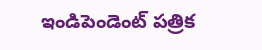ఇండిపెండెంట్‌ పత్రిక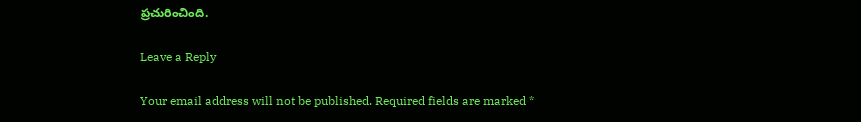ప్రచురించింది.

Leave a Reply

Your email address will not be published. Required fields are marked *